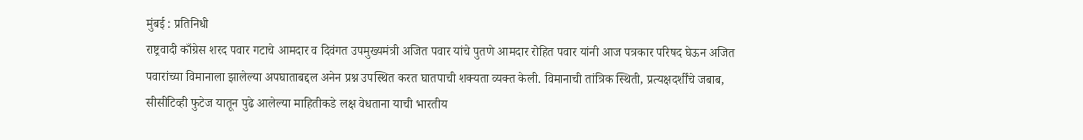मुंबई : प्रतिनिधी
राष्ट्रवादी काँग्रेस शरद पवार गटाचे आमदार व दिवंगत उपमुख्यमंत्री अजित पवार यांचे पुतणे आमदार रोहित पवार यांनी आज पत्रकार परिषद घेऊन अजित पवारांच्या विमानाला झालेल्या अपघाताबद्दल अनेन प्रश्न उपस्थित करत घातपाची शक्यता व्यक्त केली. विमानाची तांत्रिक स्थिती, प्रत्यक्षदर्शींचे जबाब, सीसीटिव्ही फुटेज यातून पुढे आलेल्या माहितीकडे लक्ष वेधताना याची भारतीय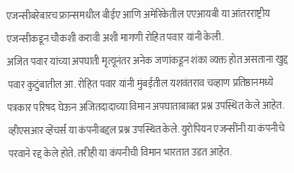एजन्सीबरेबारच फ्रान्समधील बीईए आणि अमेरिकेतील एएआयबी या आंतरराष्ट्रीय एजन्सीकडून चौकशी करावी अशी मागणी रोहित पवार यांनी केली.
अजित पवार यांच्या अपघाती मृत्यूनंतर अनेक जणांकडून शंका व्यक्त होत असताना खुद्द पवार कुटुंबातील आ. रोहित पवार यांनी मुंबईतील यशवंतराव चव्हाण प्रतिष्ठानमध्ये पत्रकार परिषद घेऊन अजितदादाच्या विमान अपघाताबाबत प्रश्न उपस्थित केले आहेत. व्हीएसआर व्हेंचर्स या कंपनीबद्दल प्रश्न उपस्थित केले. युरोपियन एजन्सींनी या कंपनीचे परवाने रद्द केले होते. तरीही या कंपनीची विमान भारतात उडत आहेत.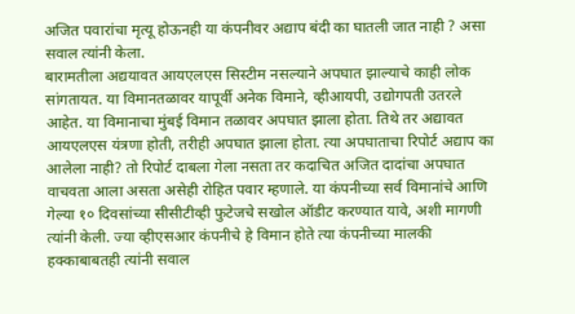अजित पवारांचा मृत्यू होऊनही या कंपनीवर अद्याप बंदी का घातली जात नाही ? असा सवाल त्यांनी केला.
बारामतीला अद्ययावत आयएलएस सिस्टीम नसल्याने अपघात झाल्याचे काही लोक सांगतायत. या विमानतळावर यापूर्वी अनेक विमाने, व्हीआयपी, उद्योगपती उतरले आहेत. या विमानाचा मुंबई विमान तळावर अपघात झाला होता. तिथे तर अद्यावत आयएलएस यंत्रणा होती, तरीही अपघात झाला होता. त्या अपघाताचा रिपोर्ट अद्याप का आलेला नाही? तो रिपोर्ट दाबला गेला नसता तर कदाचित अजित दादांचा अपघात वाचवता आला असता असेही रोहित पवार म्हणाले. या कंपनीच्या सर्व विमानांचे आणि गेल्या १० दिवसांच्या सीसीटीव्ही फुटेजचे सखोल ऑडीट करण्यात यावे, अशी मागणी त्यांनी केली. ज्या व्हीएसआर कंपनीचे हे विमान होते त्या कंपनीच्या मालकी हक्काबाबतही त्यांनी सवाल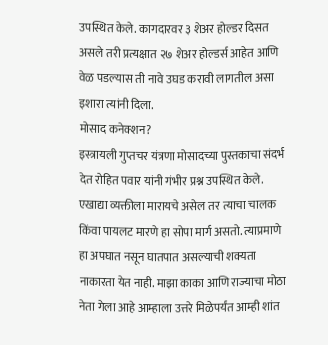उपस्थित केले. कागदारवर ३ शेअर होल्डर दिसत असले तरी प्रत्यक्षात २७ शेअर होल्डर्स आहेत आणि वेळ पडल्यास ती नावे उघड करावी लागतील असा इशारा त्यांनी दिला.
मोसाद कनेक्शन?
इस्त्रायली गुप्तचर यंत्रणा मोसादच्या पुस्तकाचा संदर्भ देत रोहित पवार यांनी गंभीर प्रश्न उपस्थित केले. एखाद्या व्यक्तीला मारायचे असेल तर त्याचा चालक किंवा पायलट मारणे हा सोपा मार्ग असतो. त्याप्रमाणे हा अपघात नसून घातपात असल्याची शक्यता नाकारता येत नाही. माझा काका आणि राज्याचा मोठा नेता गेला आहे आम्हाला उत्तरे मिळेपर्यंत आम्ही शांत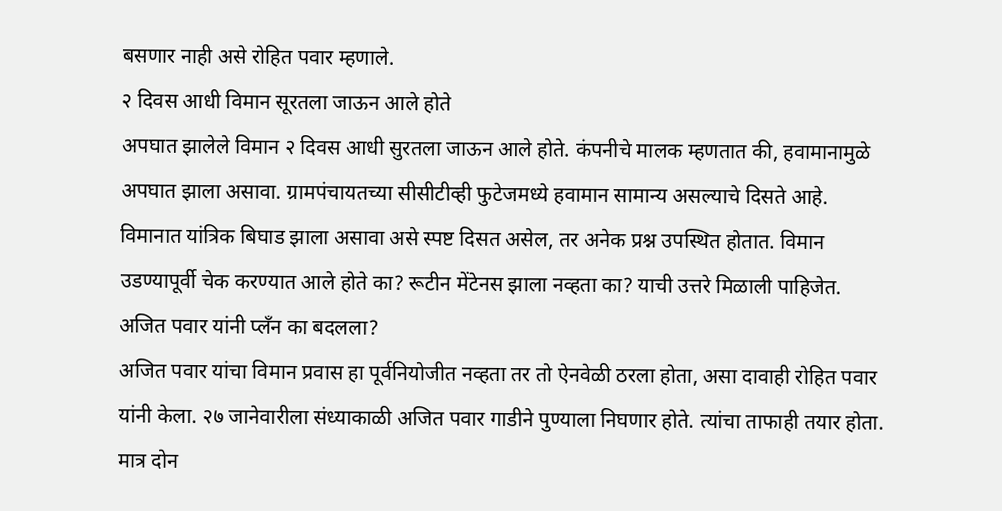बसणार नाही असे रोहित पवार म्हणाले.
२ दिवस आधी विमान सूरतला जाऊन आले होते
अपघात झालेले विमान २ दिवस आधी सुरतला जाऊन आले होते. कंपनीचे मालक म्हणतात की, हवामानामुळे अपघात झाला असावा. ग्रामपंचायतच्या सीसीटीव्ही फुटेजमध्ये हवामान सामान्य असल्याचे दिसते आहे. विमानात यांत्रिक बिघाड झाला असावा असे स्पष्ट दिसत असेल, तर अनेक प्रश्न उपस्थित होतात. विमान उडण्यापूर्वी चेक करण्यात आले होते का? रूटीन मेंटेनस झाला नव्हता का? याची उत्तरे मिळाली पाहिजेत.
अजित पवार यांनी प्लँन का बदलला?
अजित पवार यांचा विमान प्रवास हा पूर्वनियोजीत नव्हता तर तो ऐनवेळी ठरला होता, असा दावाही रोहित पवार यांनी केला. २७ जानेवारीला संध्याकाळी अजित पवार गाडीने पुण्याला निघणार होते. त्यांचा ताफाही तयार होता. मात्र दोन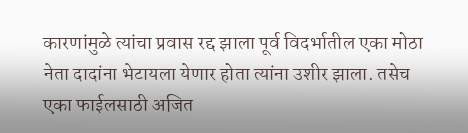कारणांमुळे त्यांचा प्रवास रद्द झाला पूर्व विदर्भातील एका मोठा नेता दादांना भेटायला येणार होता त्यांना उशीर झाला. तसेच एका फाईलसाठी अजित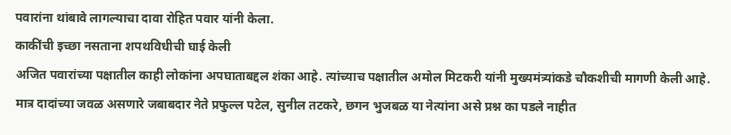पवारांना थांबावे लागल्याचा दावा रोहित पवार यांनी केला.
काकींची इच्छा नसताना शपथविधीची घाई केली
अजित पवारांच्या पक्षातील काही लोकांना अपघाताबद्दल शंका आहे. त्यांच्याच पक्षातील अमोल मिटकरी यांनी मुख्यमंत्र्यांकडे चौकशीची मागणी केली आहे. मात्र दादांच्या जवळ असणारे जबाबदार नेते प्रफुल्ल पटेल, सुनील तटकरे, छगन भुजबळ या नेत्यांना असे प्रश्न का पडले नाहीत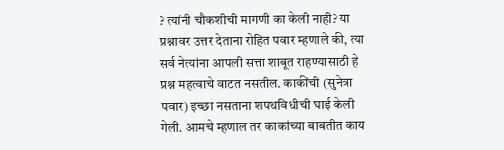? त्यांनी चौकशीची मागणी का केली नाही? या प्रश्नावर उत्तर देताना रोहित पवार म्हणाले की, त्या सर्व नेत्यांना आपली सत्ता शाबूत राहण्यासाठी हे प्रश्न महत्वाचे वाटत नसतील. काकींची (सुनेत्रा पवार) इच्छा नसताना शपथविधीची घाई केली गेली. आमचे म्हणाल तर काकांच्या बाबतीत काय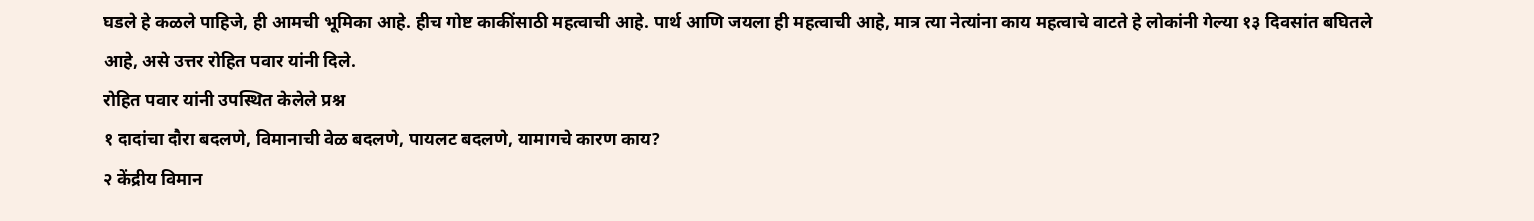घडले हे कळले पाहिजे, ही आमची भूमिका आहे. हीच गोष्ट काकींसाठी महत्वाची आहे. पार्थ आणि जयला ही महत्वाची आहे, मात्र त्या नेत्यांना काय महत्वाचे वाटते हे लोकांनी गेल्या १३ दिवसांत बघितले आहे, असे उत्तर रोहित पवार यांनी दिले.
रोहित पवार यांनी उपस्थित केलेले प्रश्न
१ दादांचा दौरा बदलणे, विमानाची वेळ बदलणे, पायलट बदलणे, यामागचे कारण काय?
२ केंद्रीय विमान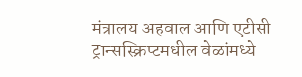मंत्रालय अहवाल आणि एटीसी ट्रान्सस्क्रिप्टमधील वेळांमध्ये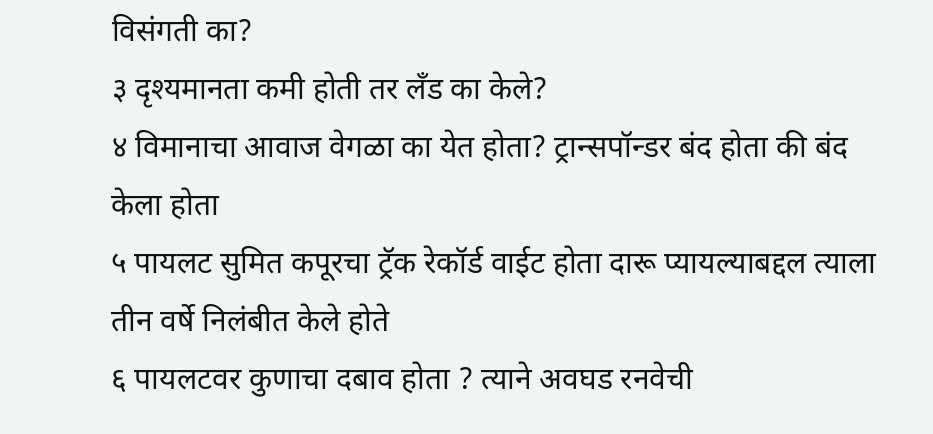विसंगती का?
३ दृश्यमानता कमी होती तर लँड का केले?
४ विमानाचा आवाज वेगळा का येत होता? ट्रान्सपॉन्डर बंद होता की बंद केला होता
५ पायलट सुमित कपूरचा ट्रॅक रेकॉर्ड वाईट होता दारू प्यायल्याबद्दल त्याला तीन वर्षे निलंबीत केले होते
६ पायलटवर कुणाचा दबाव होता ? त्याने अवघड रनवेची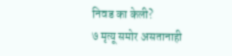निवड का केली?
७ मृत्यू समोर असतानाही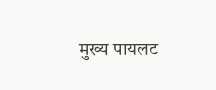मुख्य पायलट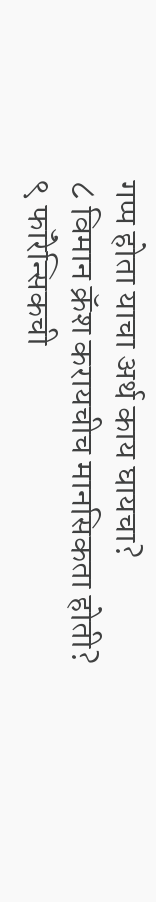गप्प होता याचा अर्थ काय घायचा?
८ विमान क्रॅश करायचीच मानसिकता होती?
९ फॉरेन्सिकची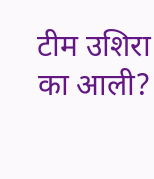टीम उशिरा का आली?